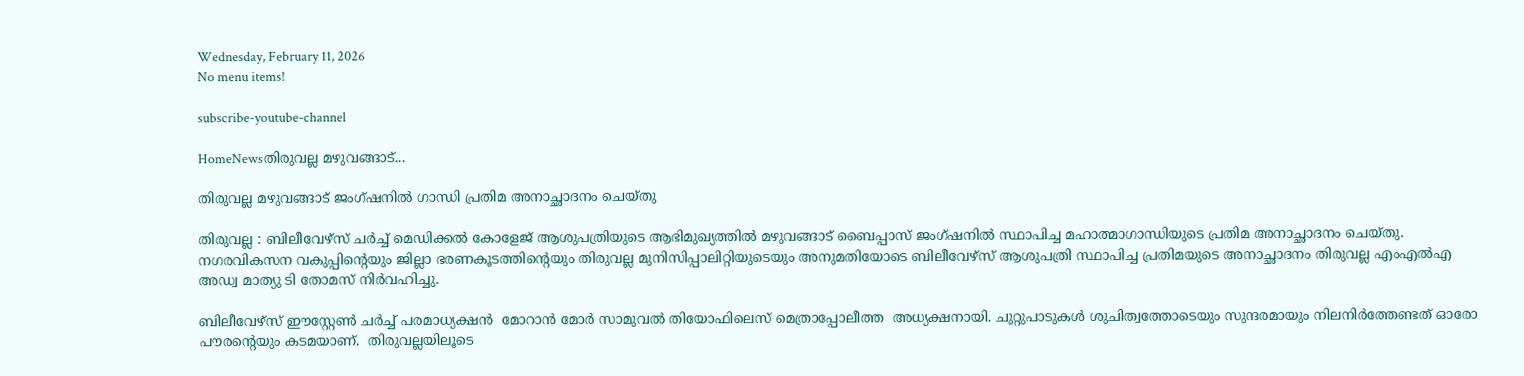Wednesday, February 11, 2026
No menu items!

subscribe-youtube-channel

HomeNewsതിരുവല്ല മഴുവങ്ങാട്...

തിരുവല്ല മഴുവങ്ങാട് ജംഗ്ഷനിൽ ഗാന്ധി പ്രതിമ അനാച്ഛാദനം ചെയ്തു

തിരുവല്ല : ബിലീവേഴ്സ് ചർച്ച് മെഡിക്കൽ കോളേജ് ആശുപത്രിയുടെ ആഭിമുഖ്യത്തിൽ മഴുവങ്ങാട് ബൈപ്പാസ് ജംഗ്ഷനിൽ സ്ഥാപിച്ച മഹാത്മാഗാന്ധിയുടെ പ്രതിമ അനാച്ഛാദനം ചെയ്തു. നഗരവികസന വകുപ്പിന്റെയും ജില്ലാ ഭരണകൂടത്തിന്റെയും തിരുവല്ല മുനിസിപ്പാലിറ്റിയുടെയും അനുമതിയോടെ ബിലീവേഴ്സ് ആശുപത്രി സ്ഥാപിച്ച പ്രതിമയുടെ അനാച്ഛാദനം തിരുവല്ല എംഎൽഎ അഡ്വ മാത്യു ടി തോമസ് നിർവഹിച്ചു.

ബിലീവേഴ്സ് ഈസ്റ്റേൺ ചർച്ച് പരമാധ്യക്ഷൻ  മോറാൻ മോർ സാമുവൽ തിയോഫിലെസ് മെത്രാപ്പോലീത്ത  അധ്യക്ഷനായി. ചുറ്റുപാടുകൾ ശുചിത്വത്തോടെയും സുന്ദരമായും നിലനിർത്തേണ്ടത് ഓരോ പൗരന്റെയും കടമയാണ്.  തിരുവല്ലയിലൂടെ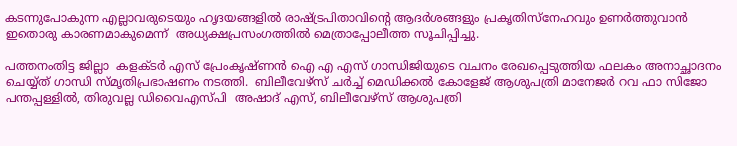കടന്നുപോകുന്ന എല്ലാവരുടെയും ഹൃദയങ്ങളിൽ രാഷ്ട്രപിതാവിന്റെ ആദർശങ്ങളും പ്രകൃതിസ്നേഹവും ഉണർത്തുവാൻ ഇതൊരു കാരണമാകുമെന്ന്  അധ്യക്ഷപ്രസംഗത്തിൽ മെത്രാപ്പോലീത്ത സൂചിപ്പിച്ചു.

പത്തനംതിട്ട ജില്ലാ  കളക്ടർ എസ് പ്രേംകൃഷ്ണൻ ഐ എ എസ് ഗാന്ധിജിയുടെ വചനം രേഖപ്പെടുത്തിയ ഫലകം അനാച്ഛാദനം ചെയ്യ്ത് ഗാന്ധി സ്മൃതിപ്രഭാഷണം നടത്തി.  ബിലീവേഴ്സ് ചർച്ച് മെഡിക്കൽ കോളേജ് ആശുപത്രി മാനേജർ റവ ഫാ സിജോ പന്തപ്പള്ളിൽ, തിരുവല്ല ഡിവൈഎസ്പി  അഷാദ് എസ്, ബിലീവേഴ്സ് ആശുപത്രി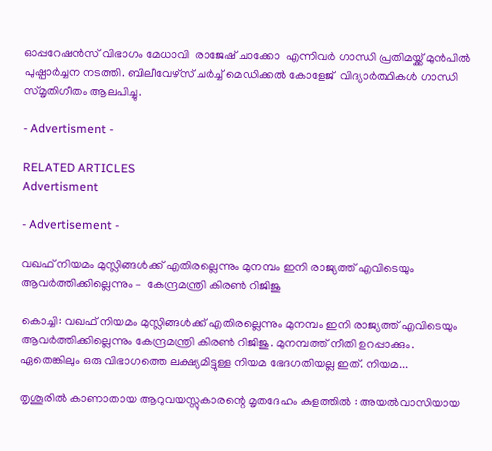ഓപ്പറേഷൻസ് വിഭാഗം മേധാവി  രാജേഷ് ചാക്കോ  എന്നിവർ ഗാന്ധി പ്രതിമയ്ക്ക് മുൻപിൽ പുഷ്പാർച്ചന നടത്തി. ബിലീവേഴ്സ് ചർച്ച് മെഡിക്കൽ കോളേജ്  വിദ്യാർത്ഥികൾ ഗാന്ധി സ്മൃതിഗീതം ആലപിച്ചു.

- Advertisment -

RELATED ARTICLES
Advertisment

- Advertisement -

വഖഫ് നിയമം മുസ്ലിങ്ങള്‍ക്ക് എതിരല്ലെന്നും മുനമ്പം ഇനി രാജ്യത്ത് എവിടെയും ആവര്‍ത്തിക്കില്ലെന്നും –  കേന്ദ്രമന്ത്രി കിരണ്‍ റിജിജു

കൊച്ചി: വഖഫ് നിയമം മുസ്ലിങ്ങള്‍ക്ക് എതിരല്ലെന്നും മുനമ്പം ഇനി രാജ്യത്ത് എവിടെയും ആവര്‍ത്തിക്കില്ലെന്നും കേന്ദ്രമന്ത്രി കിരണ്‍ റിജിജു. മുനമ്പത്ത് നീതി ഉറപ്പാക്കും. ഏതെങ്കിലും ഒരു വിഭാഗത്തെ ലക്ഷ്യമിട്ടുള്ള നിയമ ഭേദഗതിയല്ല ഇത്. നിയമ...

തൃശൂരിൽ കാണാതായ ആറുവയസ്സുകാരന്റെ മൃതദേഹം കുളത്തിൽ : അയൽവാസിയായ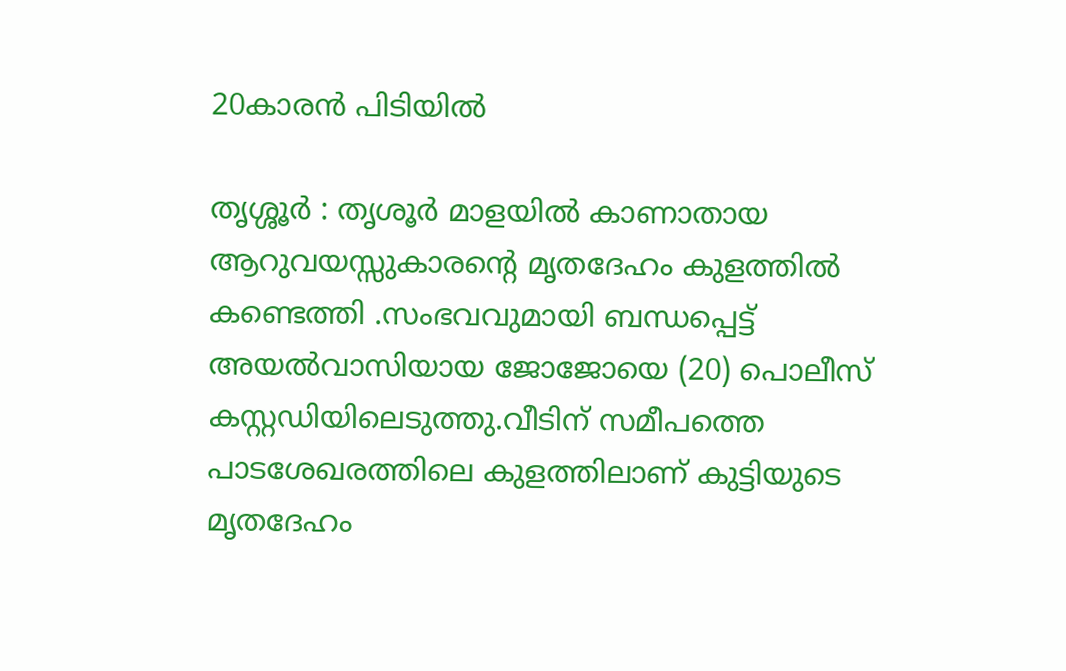20കാരൻ പിടിയിൽ

തൃശ്ശൂർ : തൃശൂർ മാളയിൽ കാണാതായ ആറുവയസ്സുകാരന്റെ മൃതദേഹം കുളത്തിൽ കണ്ടെത്തി .സംഭവവുമായി ബന്ധപ്പെട്ട് അയൽവാസിയായ ജോജോയെ (20) പൊലീസ് കസ്റ്റഡിയിലെടുത്തു.വീടിന് സമീപത്തെ പാടശേഖരത്തിലെ കുളത്തിലാണ് കുട്ടിയുടെ മൃതദേഹം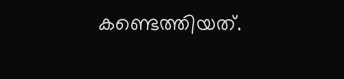കണ്ടെത്തിയത്.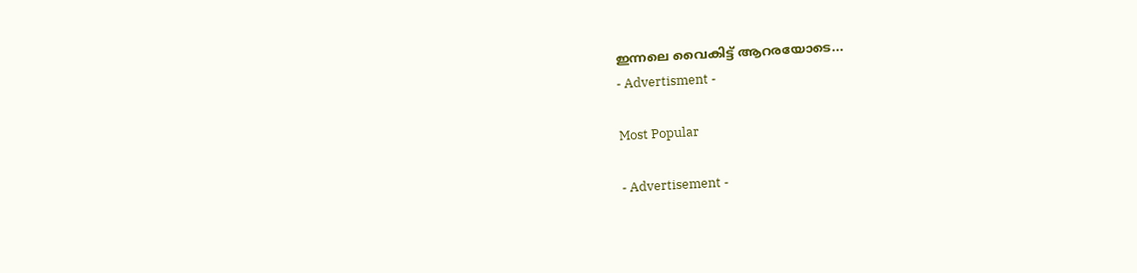ഇന്നലെ വൈകിട്ട് ആറരയോടെ...
- Advertisment -

Most Popular

- Advertisement -